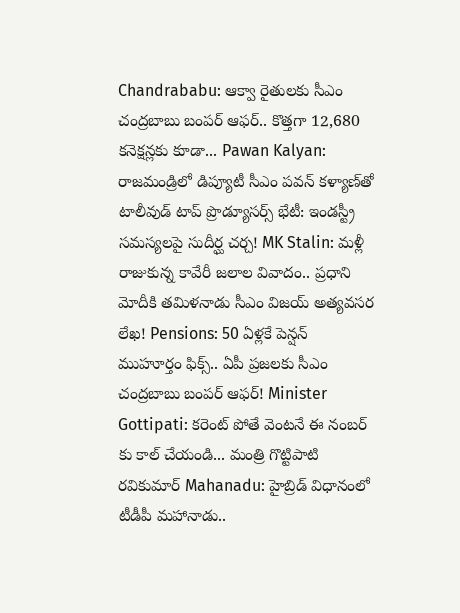Chandrababu: ఆక్వా రైతులకు సీఎం చంద్రబాబు బంపర్ ఆఫర్.. కొత్తగా 12,680 కనెక్షన్లకు కూడా... Pawan Kalyan: రాజమండ్రిలో డిప్యూటీ సీఎం పవన్ కళ్యాణ్‌తో టాలీవుడ్ టాప్ ప్రొడ్యూసర్స్ భేటీ: ఇండస్ట్రీ సమస్యలపై సుదీర్ఘ చర్చ! MK Stalin: మళ్లీ రాజుకున్న కావేరీ జలాల వివాదం.. ప్రధాని మోదీకి తమిళనాడు సీఎం విజయ్ అత్యవసర లేఖ! Pensions: 50 ఏళ్లకే పెన్షన్ ముహూర్తం ఫిక్స్.. ఏపీ ప్రజలకు సీఎం చంద్రబాబు బంపర్ ఆఫర్! Minister Gottipati: కరెంట్ పోతే వెంటనే ఈ నంబర్ కు కాల్ చేయండి... మంత్రి గొట్టిపాటి రవికుమార్ Mahanadu: హైబ్రిడ్ విధానంలో టీడీపీ మహానాడు..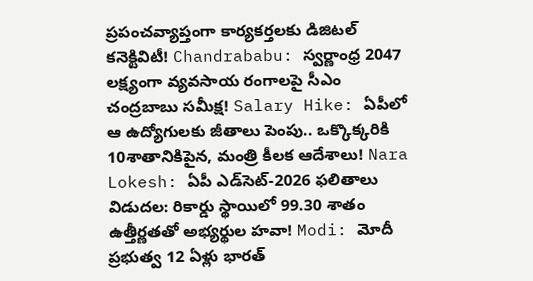ప్రపంచవ్యాప్తంగా కార్యకర్తలకు డిజిటల్ కనెక్టివిటీ! Chandrababu: స్వర్ణాంధ్ర 2047 లక్ష్యంగా వ్యవసాయ రంగాలపై సీఎం చంద్రబాబు సమీక్ష! Salary Hike: ఏపీలో ఆ ఉద్యోగులకు జీతాలు పెంపు.. ఒక్కొక్కరికి 10శాతానికిపైన, మంత్రి కీలక ఆదేశాలు! Nara Lokesh: ఏపీ ఎడ్‌సెట్‌-2026 ఫలితాలు విడుదల: రికార్డు స్థాయిలో 99.30 శాతం ఉత్తీర్ణతతో అభ్యర్థుల హవా! Modi: మోదీ ప్రభుత్వ 12 ఏళ్లు భారత్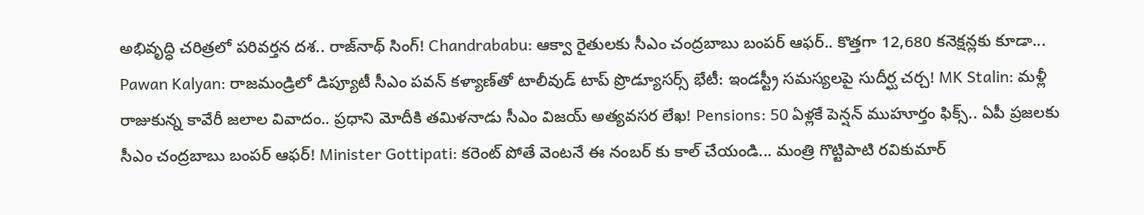అభివృద్ధి చరిత్రలో పరివర్తన దశ.. రాజ్‌నాథ్ సింగ్! Chandrababu: ఆక్వా రైతులకు సీఎం చంద్రబాబు బంపర్ ఆఫర్.. కొత్తగా 12,680 కనెక్షన్లకు కూడా... Pawan Kalyan: రాజమండ్రిలో డిప్యూటీ సీఎం పవన్ కళ్యాణ్‌తో టాలీవుడ్ టాప్ ప్రొడ్యూసర్స్ భేటీ: ఇండస్ట్రీ సమస్యలపై సుదీర్ఘ చర్చ! MK Stalin: మళ్లీ రాజుకున్న కావేరీ జలాల వివాదం.. ప్రధాని మోదీకి తమిళనాడు సీఎం విజయ్ అత్యవసర లేఖ! Pensions: 50 ఏళ్లకే పెన్షన్ ముహూర్తం ఫిక్స్.. ఏపీ ప్రజలకు సీఎం చంద్రబాబు బంపర్ ఆఫర్! Minister Gottipati: కరెంట్ పోతే వెంటనే ఈ నంబర్ కు కాల్ చేయండి... మంత్రి గొట్టిపాటి రవికుమార్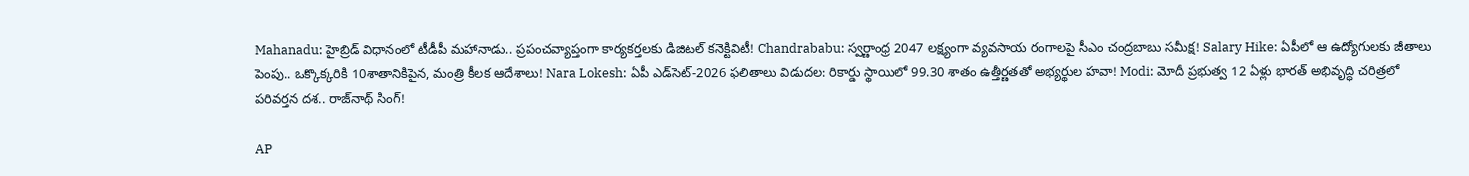Mahanadu: హైబ్రిడ్ విధానంలో టీడీపీ మహానాడు.. ప్రపంచవ్యాప్తంగా కార్యకర్తలకు డిజిటల్ కనెక్టివిటీ! Chandrababu: స్వర్ణాంధ్ర 2047 లక్ష్యంగా వ్యవసాయ రంగాలపై సీఎం చంద్రబాబు సమీక్ష! Salary Hike: ఏపీలో ఆ ఉద్యోగులకు జీతాలు పెంపు.. ఒక్కొక్కరికి 10శాతానికిపైన, మంత్రి కీలక ఆదేశాలు! Nara Lokesh: ఏపీ ఎడ్‌సెట్‌-2026 ఫలితాలు విడుదల: రికార్డు స్థాయిలో 99.30 శాతం ఉత్తీర్ణతతో అభ్యర్థుల హవా! Modi: మోదీ ప్రభుత్వ 12 ఏళ్లు భారత్ అభివృద్ధి చరిత్రలో పరివర్తన దశ.. రాజ్‌నాథ్ సింగ్!

AP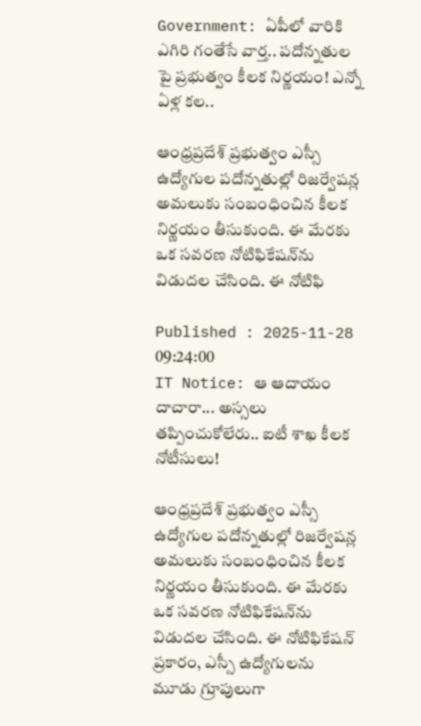Government: ఏపీలో వారికి ఎగిరి గంతేసే వార్త.. పదోన్నతుల పై ప్రభుత్వం కీలక నిర్ణయం! ఎన్నో ఏళ్ల కల..

ఆంధ్రప్రదేశ్ ప్రభుత్వం ఎస్సీ ఉద్యోగుల పదోన్నతుల్లో రిజర్వేషన్ల అమలుకు సంబంధించిన కీలక నిర్ణయం తీసుకుంది. ఈ మేరకు ఒక సవరణ నోటిఫికేషన్‌ను విడుదల చేసింది. ఈ నోటిఫి

Published : 2025-11-28 09:24:00
IT Notice: ఆ ఆదాయం దాచారా... అస్సలు తప్పించుకోలేరు.. ఐటీ శాఖ కీలక నోటీసులు!

ఆంధ్రప్రదేశ్ ప్రభుత్వం ఎస్సీ ఉద్యోగుల పదోన్నతుల్లో రిజర్వేషన్ల అమలుకు సంబంధించిన కీలక నిర్ణయం తీసుకుంది. ఈ మేరకు ఒక సవరణ నోటిఫికేషన్‌ను విడుదల చేసింది. ఈ నోటిఫికేషన్ ప్రకారం, ఎస్సీ ఉద్యోగులను మూడు గ్రూపులుగా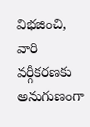విభజించి, వారి వర్గీకరణకు అనుగుణంగా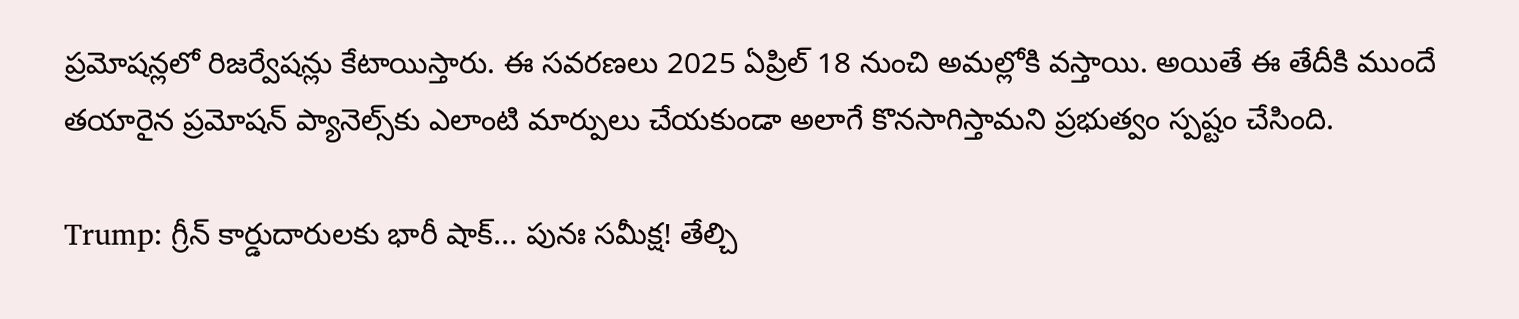ప్రమోషన్లలో రిజర్వేషన్లు కేటాయిస్తారు. ఈ సవరణలు 2025 ఏప్రిల్ 18 నుంచి అమల్లోకి వస్తాయి. అయితే ఈ తేదీకి ముందే తయారైన ప్రమోషన్ ప్యానెల్స్‌కు ఎలాంటి మార్పులు చేయకుండా అలాగే కొనసాగిస్తామని ప్రభుత్వం స్పష్టం చేసింది.

Trump: గ్రీన్ కార్డుదారులకు భారీ షాక్... పునః సమీక్ష! తేల్చి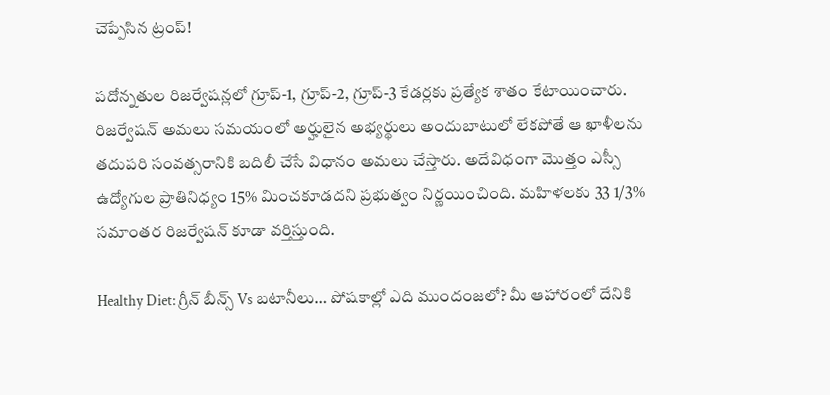చెప్పేసిన ట్రంప్!

పదోన్నతుల రిజర్వేషన్లలో గ్రూప్-1, గ్రూప్-2, గ్రూప్-3 కేడర్లకు ప్రత్యేక శాతం కేటాయించారు. రిజర్వేషన్ అమలు సమయంలో అర్హులైన అభ్యర్థులు అందుబాటులో లేకపోతే ఆ ఖాళీలను తదుపరి సంవత్సరానికి బదిలీ చేసే విధానం అమలు చేస్తారు. అదేవిధంగా మొత్తం ఎస్సీ ఉద్యోగుల ప్రాతినిధ్యం 15% మించకూడదని ప్రభుత్వం నిర్ణయించింది. మహిళలకు 33 1/3% సమాంతర రిజర్వేషన్ కూడా వర్తిస్తుంది.

Healthy Diet: గ్రీన్ బీన్స్ Vs బటానీలు… పోషకాల్లో ఎది ముందంజలో? మీ ఆహారంలో దేనికి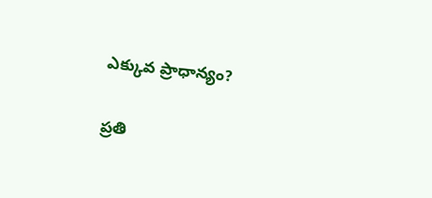ఎక్కువ ప్రాధాన్యం?

ప్రతి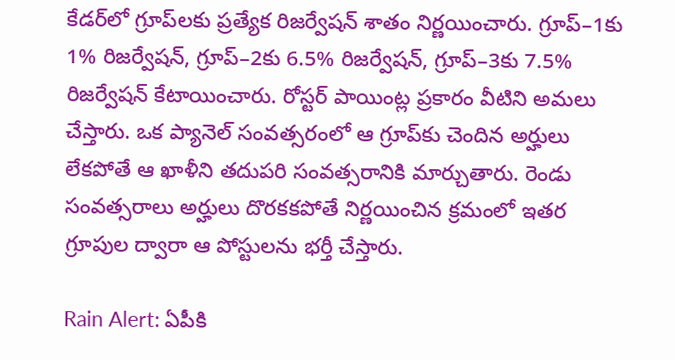కేడర్‌లో గ్రూప్‌లకు ప్రత్యేక రిజర్వేషన్ శాతం నిర్ణయించారు. గ్రూప్–1కు 1% రిజర్వేషన్, గ్రూప్–2కు 6.5% రిజర్వేషన్, గ్రూప్–3కు 7.5% రిజర్వేషన్ కేటాయించారు. రోస్టర్ పాయింట్ల ప్రకారం వీటిని అమలు చేస్తారు. ఒక ప్యానెల్ సంవత్సరంలో ఆ గ్రూప్‌కు చెందిన అర్హులు లేకపోతే ఆ ఖాళీని తదుపరి సంవత్సరానికి మార్చుతారు. రెండు సంవత్సరాలు అర్హులు దొరకకపోతే నిర్ణయించిన క్రమంలో ఇతర గ్రూపుల ద్వారా ఆ పోస్టులను భర్తీ చేస్తారు.

Rain Alert: ఏపీకి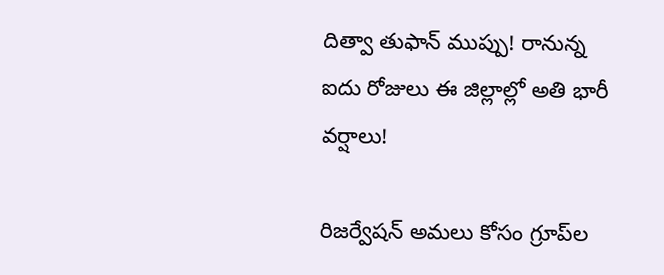దిత్వా తుఫాన్ ముప్పు! రానున్న ఐదు రోజులు ఈ జిల్లాల్లో అతి భారీ వర్షాలు!

రిజర్వేషన్ అమలు కోసం గ్రూప్‌ల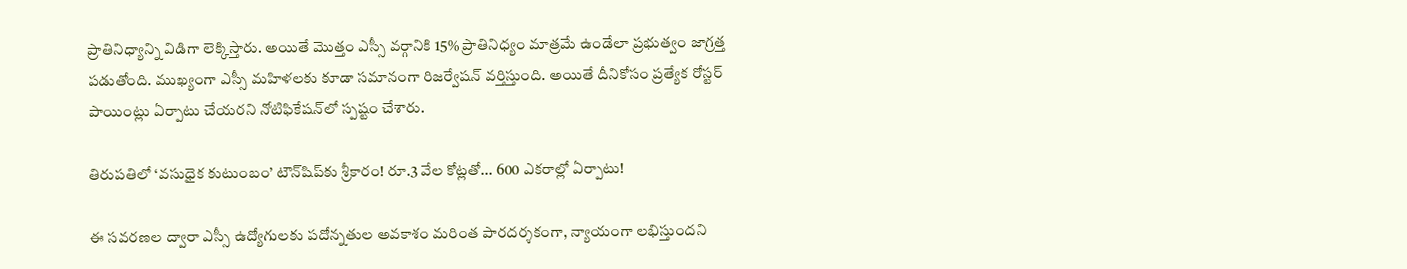ప్రాతినిధ్యాన్ని విడిగా లెక్కిస్తారు. అయితే మొత్తం ఎస్సీ వర్గానికి 15% ప్రాతినిధ్యం మాత్రమే ఉండేలా ప్రభుత్వం జాగ్రత్త పడుతోంది. ముఖ్యంగా ఎస్సీ మహిళలకు కూడా సమానంగా రిజర్వేషన్ వర్తిస్తుంది. అయితే దీనికోసం ప్రత్యేక రోస్టర్ పాయింట్లు ఏర్పాటు చేయరని నోటిఫికేషన్‌లో స్పష్టం చేశారు.

తిరుపతిలో ‘వసుధైక కుటుంబం’ టౌన్‌షిప్‌కు శ్రీకారం! రూ.3 వేల కోట్లతో... 600 ఎకరాల్లో ఏర్పాటు!

ఈ సవరణల ద్వారా ఎస్సీ ఉద్యోగులకు పదోన్నతుల అవకాశం మరింత పారదర్శకంగా, న్యాయంగా లభిస్తుందని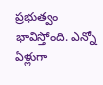ప్రభుత్వం భావిస్తోంది. ఎన్నో ఏళ్లుగా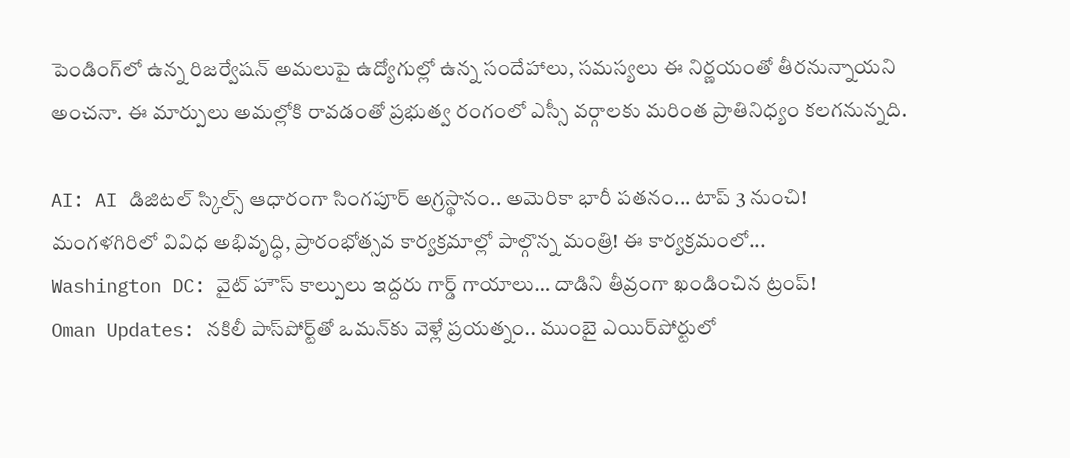పెండింగ్‌లో ఉన్న రిజర్వేషన్ అమలుపై ఉద్యోగుల్లో ఉన్న సందేహాలు, సమస్యలు ఈ నిర్ణయంతో తీరనున్నాయని అంచనా. ఈ మార్పులు అమల్లోకి రావడంతో ప్రభుత్వ రంగంలో ఎస్సీ వర్గాలకు మరింత ప్రాతినిధ్యం కలగనున్నది.

AI: AI డిజిటల్ స్కిల్స్ ఆధారంగా సింగపూర్ అగ్రస్థానం.. అమెరికా భారీ పతనం... టాప్ 3 నుంచి!
మంగళగిరిలో వివిధ అభివృద్ధి, ప్రారంభోత్సవ కార్యక్రమాల్లో పాల్గొన్న మంత్రి! ఈ కార్యక్రమంలో...
Washington DC: వైట్ హౌస్ కాల్పులు ఇద్దరు గార్డ్ గాయాలు… దాడిని తీవ్రంగా ఖండించిన ట్రంప్!
Oman Updates: నకిలీ పాస్‌పోర్ట్‌తో ఒమన్‌కు వెళ్లే ప్రయత్నం.. ముంబై ఎయిర్‌పోర్టులో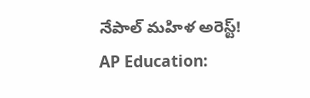నేపాల్ మహిళ అరెస్ట్!
AP Education: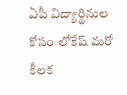ఏపీ విద్యార్థినుల కోసం లోకేష్ మరో కీలక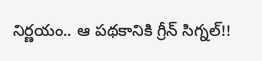నిర్ణయం.. ఆ పథకానికి గ్రీన్ సిగ్నల్!!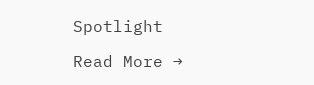Spotlight

Read More →